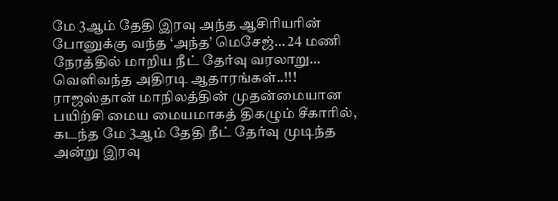மே 3ஆம் தேதி இரவு அந்த ஆசிரியரின் போனுக்கு வந்த ‘அந்த’ மெசேஜ்… 24 மணி நேரத்தில் மாறிய நீட் தேர்வு வரலாறு… வெளிவந்த அதிரடி ஆதாரங்கள்..!!!
ராஜஸ்தான் மாநிலத்தின் முதன்மையான பயிற்சி மைய மையமாகத் திகழும் சீகாரில், கடந்த மே 3ஆம் தேதி நீட் தேர்வு முடிந்த அன்று இரவு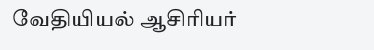வேதியியல் ஆசிரியர்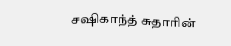சஷிகாந்த் சுதாரின்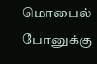மொபைல் போனுக்கு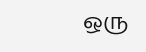ஒரு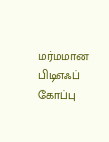மர்மமான பிடிஎஃப் கோப்பு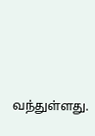வந்துள்ளது.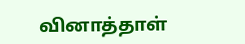வினாத்தாள்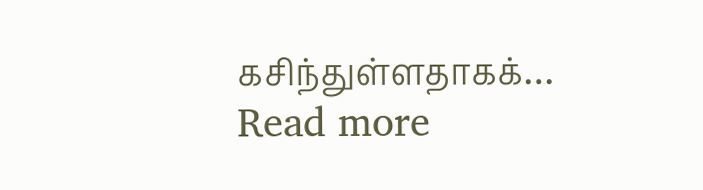கசிந்துள்ளதாகக்…
Read more